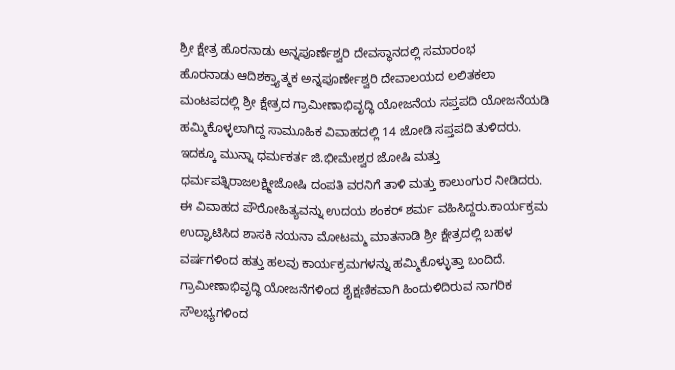ಶ್ರೀ ಕ್ಷೇತ್ರ ಹೊರನಾಡು ಅನ್ನಪೂರ್ಣೆಶ್ವರಿ ದೇವಸ್ಥಾನದಲ್ಲಿ ಸಮಾರಂಭ
ಹೊರನಾಡು ಆದಿಶಕ್ತ್ಯಾತ್ಮಕ ಅನ್ನಪೂರ್ಣೇಶ್ವರಿ ದೇವಾಲಯದ ಲಲಿತಕಲಾ ಮಂಟಪದಲ್ಲಿ ಶ್ರೀ ಕ್ಷೇತ್ರದ ಗ್ರಾಮೀಣಾಭಿವೃದ್ಧಿ ಯೋಜನೆಯ ಸಪ್ತಪದಿ ಯೋಜನೆಯಡಿ ಹಮ್ಮಿಕೊಳ್ಳಲಾಗಿದ್ದ ಸಾಮೂಹಿಕ ವಿವಾಹದಲ್ಲಿ 14 ಜೋಡಿ ಸಪ್ತಪದಿ ತುಳಿದರು.
ಇದಕ್ಕೂ ಮುನ್ನಾ ಧರ್ಮಕರ್ತ ಜಿ.ಭೀಮೇಶ್ವರ ಜೋಷಿ ಮತ್ತು ಧರ್ಮಪತ್ನಿರಾಜಲಕ್ಷ್ಮೀಜೋಷಿ ದಂಪತಿ ವರನಿಗೆ ತಾಳಿ ಮತ್ತು ಕಾಲುಂಗುರ ನೀಡಿದರು. ಈ ವಿವಾಹದ ಪೌರೋಹಿತ್ಯವನ್ನು ಉದಯ ಶಂಕರ್ ಶರ್ಮ ವಹಿಸಿದ್ದರು.ಕಾರ್ಯಕ್ರಮ ಉದ್ಘಾಟಿಸಿದ ಶಾಸಕಿ ನಯನಾ ಮೋಟಮ್ಮ ಮಾತನಾಡಿ ಶ್ರೀ ಕ್ಷೇತ್ರದಲ್ಲಿ ಬಹಳ ವರ್ಷಗಳಿಂದ ಹತ್ತು ಹಲವು ಕಾರ್ಯಕ್ರಮಗಳನ್ನು ಹಮ್ಮಿಕೊಳ್ಳುತ್ತಾ ಬಂದಿದೆ. ಗ್ರಾಮೀಣಾಭಿವೃದ್ಧಿ ಯೋಜನೆಗಳಿಂದ ಶೈಕ್ಷಣಿಕವಾಗಿ ಹಿಂದುಳಿದಿರುವ ನಾಗರಿಕ ಸೌಲಭ್ಯಗಳಿಂದ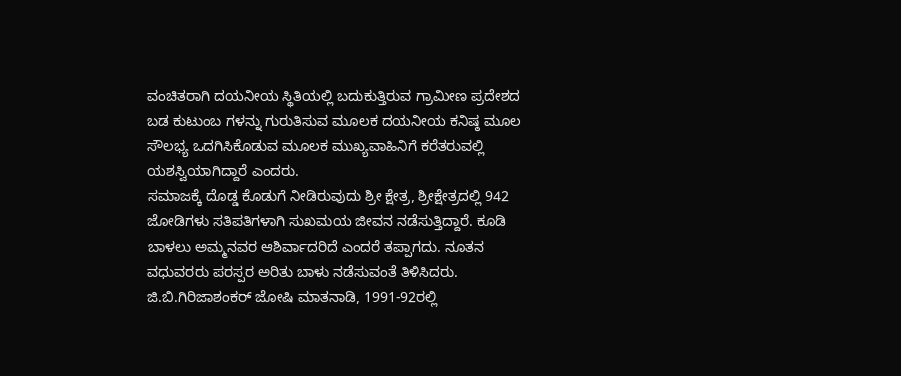ವಂಚಿತರಾಗಿ ದಯನೀಯ ಸ್ಥಿತಿಯಲ್ಲಿ ಬದುಕುತ್ತಿರುವ ಗ್ರಾಮೀಣ ಪ್ರದೇಶದ ಬಡ ಕುಟುಂಬ ಗಳನ್ನು ಗುರುತಿಸುವ ಮೂಲಕ ದಯನೀಯ ಕನಿಷ್ಠ ಮೂಲ ಸೌಲಭ್ಯ ಒದಗಿಸಿಕೊಡುವ ಮೂಲಕ ಮುಖ್ಯವಾಹಿನಿಗೆ ಕರೆತರುವಲ್ಲಿ ಯಶಸ್ವಿಯಾಗಿದ್ದಾರೆ ಎಂದರು.
ಸಮಾಜಕ್ಕೆ ದೊಡ್ಡ ಕೊಡುಗೆ ನೀಡಿರುವುದು ಶ್ರೀ ಕ್ಷೇತ್ರ, ಶ್ರೀಕ್ಷೇತ್ರದಲ್ಲಿ 942 ಜೋಡಿಗಳು ಸತಿಪತಿಗಳಾಗಿ ಸುಖಮಯ ಜೀವನ ನಡೆಸುತ್ತಿದ್ದಾರೆ. ಕೂಡಿ ಬಾಳಲು ಅಮ್ಮನವರ ಆಶಿರ್ವಾದರಿದೆ ಎಂದರೆ ತಪ್ಪಾಗದು. ನೂತನ ವಧುವರರು ಪರಸ್ಪರ ಅರಿತು ಬಾಳು ನಡೆಸುವಂತೆ ತಿಳಿಸಿದರು. ಜಿ.ಬಿ.ಗಿರಿಜಾಶಂಕರ್ ಜೋಷಿ ಮಾತನಾಡಿ, 1991-92ರಲ್ಲಿ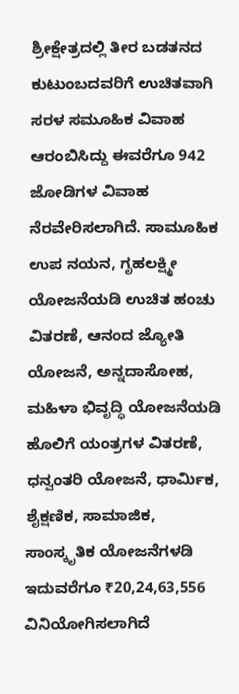ಶ್ರೀಕ್ಷೇತ್ರದಲ್ಲಿ ತೀರ ಬಡತನದ ಕುಟುಂಬದವರಿಗೆ ಉಚಿತವಾಗಿ ಸರಳ ಸಮೂಹಿಕ ವಿವಾಹ ಆರಂಬಿಸಿದ್ದು ಈವರೆಗೂ 942 ಜೋಡಿಗಳ ವಿವಾಹ ನೆರವೇರಿಸಲಾಗಿದೆ. ಸಾಮೂಹಿಕ ಉಪ ನಯನ, ಗೃಹಲಕ್ಷ್ಮೀ ಯೋಜನೆಯಡಿ ಉಚಿತ ಹಂಚು ವಿತರಣೆ, ಆನಂದ ಜ್ಯೋತಿ ಯೋಜನೆ, ಅನ್ನದಾಸೋಹ, ಮಹಿಳಾ ಭಿವೃದ್ಧಿ ಯೋಜನೆಯಡಿ ಹೊಲಿಗೆ ಯಂತ್ರಗಳ ವಿತರಣೆ, ಧನ್ವಂತರಿ ಯೋಜನೆ, ಧಾರ್ಮಿಕ, ಶೈಕ್ಷಣಿಕ, ಸಾಮಾಜಿಕ, ಸಾಂಸ್ಕೃತಿಕ ಯೋಜನೆಗಳಡಿ ಇದುವರೆಗೂ ₹20,24,63,556 ವಿನಿಯೋಗಿಸಲಾಗಿದೆ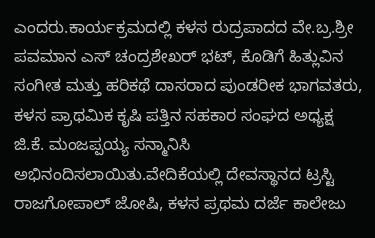ಎಂದರು.ಕಾರ್ಯಕ್ರಮದಲ್ಲಿ ಕಳಸ ರುದ್ರಪಾದದ ವೇ.ಬ್ರ.ಶ್ರೀ ಪವಮಾನ ಎಸ್ ಚಂದ್ರಶೇಖರ್ ಭಟ್, ಕೊಡಿಗೆ ಹಿತ್ಲುವಿನ ಸಂಗೀತ ಮತ್ತು ಹರಿಕಥೆ ದಾಸರಾದ ಪುಂಡರೀಕ ಭಾಗವತರು, ಕಳಸ ಪ್ರಾಥಮಿಕ ಕೃಷಿ ಪತ್ತಿನ ಸಹಕಾರ ಸಂಘದ ಅಧ್ಯಕ್ಷ ಜಿ.ಕೆ. ಮಂಜಪ್ಪಯ್ಯ ಸನ್ಮಾನಿಸಿ ಅಭಿನಂದಿಸಲಾಯಿತು.ವೇದಿಕೆಯಲ್ಲಿ ದೇವಸ್ಥಾನದ ಟ್ರಸ್ಟಿ ರಾಜಗೋಪಾಲ್ ಜೋಷಿ, ಕಳಸ ಪ್ರಥಮ ದರ್ಜೆ ಕಾಲೇಜು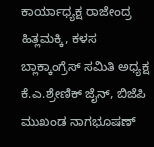ಕಾರ್ಯಾಧ್ಯಕ್ಷ ರಾಜೇಂದ್ರ ಹಿತ್ಲಮಕ್ಕಿ, ಕಳಸ ಬ್ಲಾಕ್ಕಾಂಗ್ರೆಸ್ ಸಮಿತಿ ಅಧ್ಯಕ್ಷ ಕೆ.ಎ.ಶ್ರೇಣಿಕ್ ಜೈನ್, ಬಿಜೆಪಿ ಮುಖಂಡ ನಾಗಭೂಷಣ್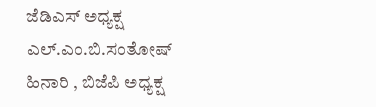ಜೆಡಿಎಸ್ ಅಧ್ಯಕ್ಷ ಎಲ್.ಎಂ.ಬಿ.ಸಂತೋಷ್ ಹಿನಾರಿ , ಬಿಜೆಪಿ ಅಧ್ಯಕ್ಷ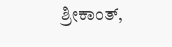ಶ್ರೀಕಾಂತ್,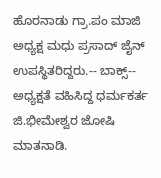ಹೊರನಾಡು ಗ್ರಾ.ಪಂ ಮಾಜಿ ಅಧ್ಯಕ್ಷ ಮಧು ಪ್ರಸಾದ್ ಜೈನ್ ಉಪಸ್ಥಿತರಿದ್ದರು.-- ಬಾಕ್ಸ್--
ಅಧ್ಯಕ್ಷತೆ ವಹಿಸಿದ್ದ ಧರ್ಮಕರ್ತ ಜಿ.ಭೀಮೇಶ್ವರ ಜೋಷಿ ಮಾತನಾಡಿ.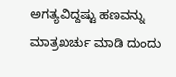ಅಗತ್ಯವಿದ್ದಷ್ಟು ಹಣವನ್ನು ಮಾತ್ರಖರ್ಚು ಮಾಡಿ ದುಂದು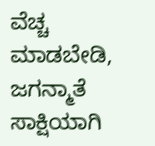ವೆಚ್ಚ ಮಾಡಬೇಡಿ, ಜಗನ್ಮಾತೆ ಸಾಕ್ಷಿಯಾಗಿ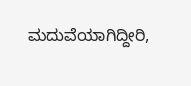ಮದುವೆಯಾಗಿದ್ದೀರಿ,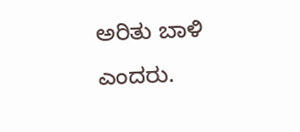ಅರಿತು ಬಾಳಿ ಎಂದರು.